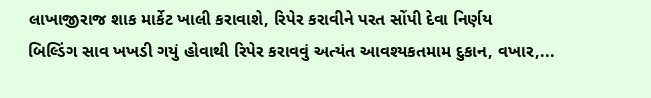લાખાજીરાજ શાક માર્કેટ ખાલી કરાવાશે, રિપેર કરાવીને પરત સોંપી દેવા નિર્ણય
બિલ્ડિંગ સાવ ખખડી ગયું હોવાથી રિપેર કરાવવું અત્યંત આવશ્યકતમામ દુકાન, વખાર,...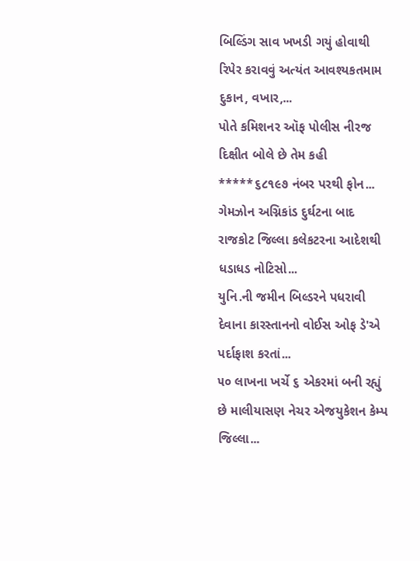બિલ્ડિંગ સાવ ખખડી ગયું હોવાથી રિપેર કરાવવું અત્યંત આવશ્યકતમામ દુકાન, વખાર,...
પોતે કમિશનર ઑફ પોલીસ નીરજ દિક્ષીત બોલે છે તેમ કહી *****૬૮૧૯૭ નંબર પરથી ફોન...
ગેમઝોન અગ્નિકાંડ દુર્ઘટના બાદ રાજકોટ જિલ્લા કલેકટરના આદેશથી ધડાધડ નોટિસો...
યુનિ.ની જમીન બિલ્ડરને પધરાવી દેવાના કારસ્તાનનો વોઈસ ઓફ ડે'એ પર્દાફાશ કરતાં...
૫૦ લાખના ખર્ચે ૬ એકરમાં બની રહ્યું છે માલીયાસણ નેચર એજયુકેશન કેમ્પ જિલ્લા...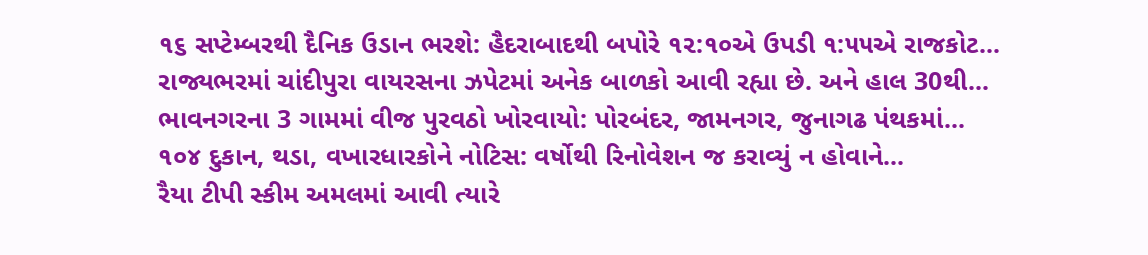૧૬ સપ્ટેમ્બરથી દૈનિક ઉડાન ભરશે: હૈદરાબાદથી બપોરે ૧૨:૧૦એ ઉપડી ૧:૫૫એ રાજકોટ...
રાજ્યભરમાં ચાંદીપુરા વાયરસના ઝપેટમાં અનેક બાળકો આવી રહ્યા છે. અને હાલ 30થી...
ભાવનગરના 3 ગામમાં વીજ પુરવઠો ખોરવાયો: પોરબંદર, જામનગર, જુનાગઢ પંથકમાં...
૧૦૪ દુકાન, થડા, વખારધારકોને નોટિસ: વર્ષોથી રિનોવેશન જ કરાવ્યું ન હોવાને...
રૈયા ટીપી સ્કીમ અમલમાં આવી ત્યારે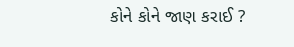કોને કોને જાણ કરાઈ ?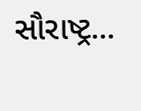સૌરાષ્ટ્ર...